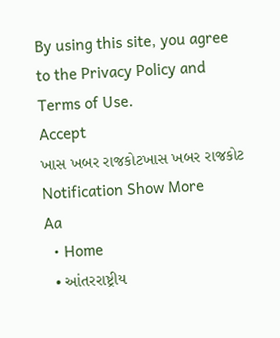By using this site, you agree to the Privacy Policy and Terms of Use.
Accept
ખાસ ખબર રાજકોટખાસ ખબર રાજકોટ
Notification Show More
Aa
  • Home
  • આંતરરાષ્ટ્રીય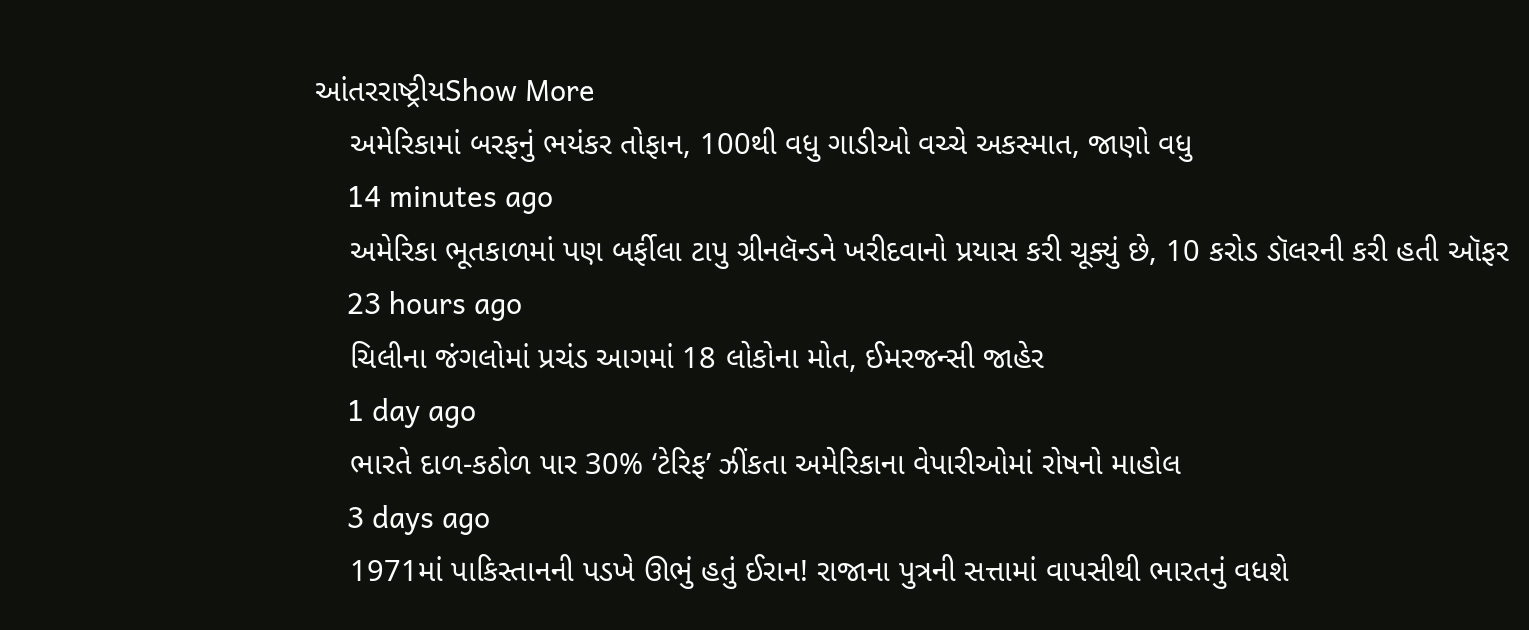આંતરરાષ્ટ્રીયShow More
    અમેરિકામાં બરફનું ભયંકર તોફાન, 100થી વધુ ગાડીઓ વચ્ચે અકસ્માત, જાણો વધુ
    14 minutes ago
    અમેરિકા ભૂતકાળમાં પણ બર્ફીલા ટાપુ ગ્રીનલૅન્ડને ખરીદવાનો પ્રયાસ કરી ચૂક્યું છે, 10 કરોડ ડૉલરની કરી હતી ઑફર
    23 hours ago
    ચિલીના જંગલોમાં પ્રચંડ આગમાં 18 લોકોના મોત, ઈમરજન્સી જાહેર
    1 day ago
    ભારતે દાળ-કઠોળ પાર 30% ‘ટેરિફ’ ઝીંકતા અમેરિકાના વેપારીઓમાં રોષનો માહોલ
    3 days ago
    1971માં પાકિસ્તાનની પડખે ઊભું હતું ઈરાન! રાજાના પુત્રની સત્તામાં વાપસીથી ભારતનું વધશે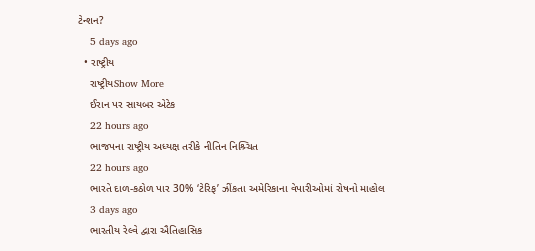ટેન્શન?
    5 days ago
  • રાષ્ટ્રીય
    રાષ્ટ્રીયShow More
    ઈરાન પર સાયબર એટેક
    22 hours ago
    ભાજપના રાષ્ટ્રીય અધ્યક્ષ તરીકે નીતિન નિશ્ર્ચિત
    22 hours ago
    ભારતે દાળ-કઠોળ પાર 30% ‘ટેરિફ’ ઝીંકતા અમેરિકાના વેપારીઓમાં રોષનો માહોલ
    3 days ago
    ભારતીય રેલ્વે દ્વારા ઐતિહાસિક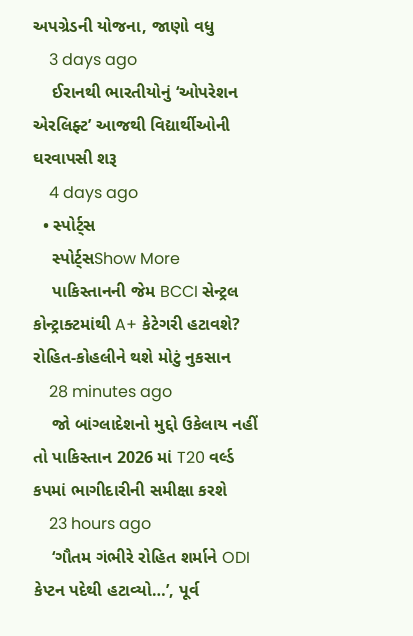અપગ્રેડની યોજના, જાણો વધુ
    3 days ago
    ઈરાનથી ભારતીયોનું ‘ઓપરેશન એરલિફ્ટ’ આજથી વિદ્યાર્થીઓની ઘરવાપસી શરૂ
    4 days ago
  • સ્પોર્ટ્સ
    સ્પોર્ટ્સShow More
    પાકિસ્તાનની જેમ BCCI સેન્ટ્રલ કોન્ટ્રાક્ટમાંથી A+ કેટેગરી હટાવશે? રોહિત-કોહલીને થશે મોટું નુકસાન
    28 minutes ago
    જો બાંગ્લાદેશનો મુદ્દો ઉકેલાય નહીં તો પાકિસ્તાન 2026 માં T20 વર્લ્ડ કપમાં ભાગીદારીની સમીક્ષા કરશે
    23 hours ago
    ‘ગૌતમ ગંભીરે રોહિત શર્માને ODI કેપ્ટન પદેથી હટાવ્યો…’, પૂર્વ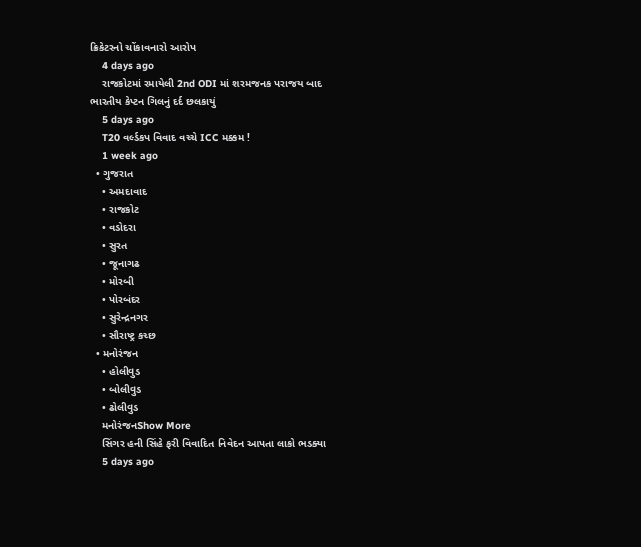ક્રિકેટરનો ચોંકાવનારો આરોપ
    4 days ago
    રાજકોટમાં રમાયેલી 2nd ODI માં શરમજનક પરાજય બાદ ભારતીય કેપ્ટન ગિલનું દર્દ છલકાયું
    5 days ago
    T20 વર્લ્ડકપ વિવાદ વચ્ચે ICC મક્કમ !
    1 week ago
  • ગુજરાત
    • અમદાવાદ
    • રાજકોટ
    • વડોદરા
    • સુરત
    • જૂનાગઢ
    • મોરબી
    • પોરબંદર
    • સુરેન્દ્રનગર
    • સૌરાષ્ટ્ર કચ્છ
  • મનોરંજન
    • હોલીવુડ
    • બોલીવુડ
    • ઢોલીવુડ
    મનોરંજનShow More
    સિંગર હની સિંહે ફરી વિવાદિત નિવેદન આપતા લાકો ભડક્યા
    5 days ago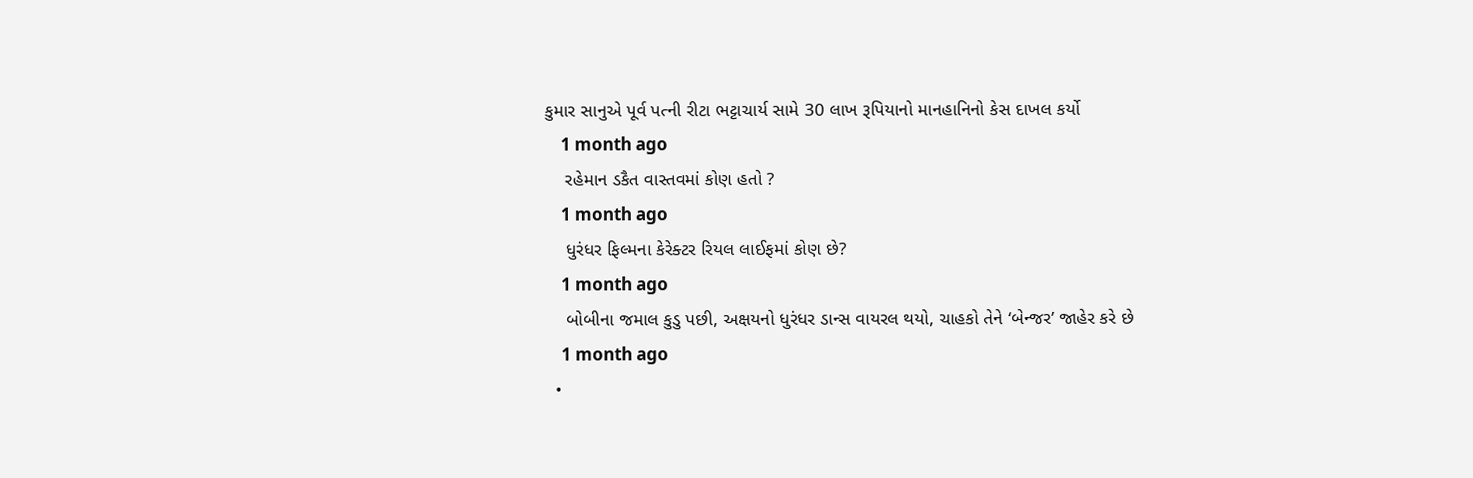કુમાર સાનુએ પૂર્વ પત્ની રીટા ભટ્ટાચાર્ય સામે 30 લાખ રૂપિયાનો માનહાનિનો કેસ દાખલ કર્યો
    1 month ago
    રહેમાન ડકૈત વાસ્તવમાં કોણ હતો ?
    1 month ago
    ધુરંધર ફિલ્મના કેરેક્ટર રિયલ લાઈફમાં કોણ છે?
    1 month ago
    બોબીના જમાલ કુડુ પછી, અક્ષયનો ધુરંધર ડાન્સ વાયરલ થયો, ચાહકો તેને ‘બેન્જર’ જાહેર કરે છે
    1 month ago
  •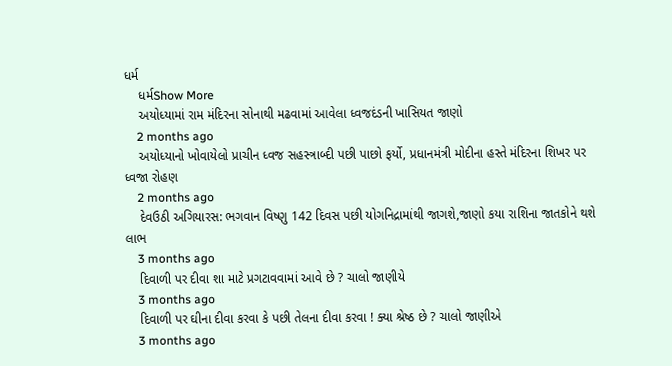ધર્મ
    ધર્મShow More
    અયોધ્યામાં રામ મંદિરના સોનાથી મઢવામાં આવેલા ધ્વજદંડની ખાસિયત જાણો
    2 months ago
    અયોધ્યાનો ખોવાયેલો પ્રાચીન ધ્વજ સહસ્ત્રાબ્દી પછી પાછો ફર્યો, પ્રધાનમંત્રી મોદીના હસ્તે મંદિરના શિખર પર ધ્વજા રોહણ
    2 months ago
    દેવઉઠી અગિયારસ: ભગવાન વિષ્ણુ 142 દિવસ પછી યોગનિદ્રામાંથી જાગશે,જાણો કયા રાશિના જાતકોને થશે લાભ
    3 months ago
    દિવાળી પર દીવા શા માટે પ્રગટાવવામાં આવે છે ? ચાલો જાણીયે
    3 months ago
    દિવાળી પર ઘીના દીવા કરવા કે પછી તેલના દીવા કરવા ! ક્યા શ્રેષ્ઠ છે ? ચાલો જાણીએ
    3 months ago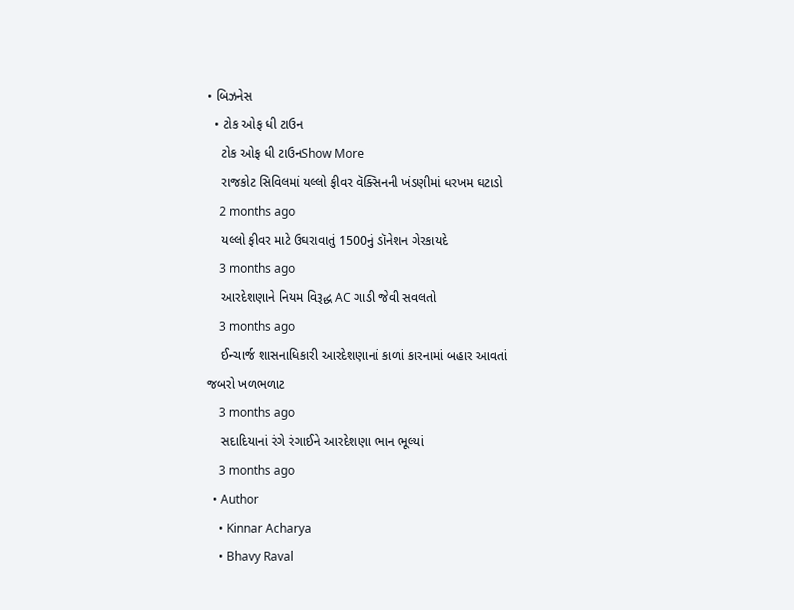• બિઝનેસ
  • ટોક ઓફ ધી ટાઉન
    ટોક ઓફ ધી ટાઉનShow More
    રાજકોટ સિવિલમાં યલ્લો ફીવર વૅક્સિનની ખંડણીમાં ધરખમ ઘટાડો
    2 months ago
    યલ્લો ફીવર માટે ઉઘરાવાતું 1500નું ડૉનેશન ગેરકાયદે
    3 months ago
    આરદેશણાને નિયમ વિરૂદ્ધ AC ગાડી જેવી સવલતો
    3 months ago
    ઈન્ચાર્જ શાસનાધિકારી આરદેશણાનાં કાળાં કારનામાં બહાર આવતાં જબરો ખળભળાટ
    3 months ago
    સદાદિયાનાં રંગે રંગાઈને આરદેશણા ભાન ભૂલ્યાં
    3 months ago
  • Author
    • Kinnar Acharya
    • Bhavy Raval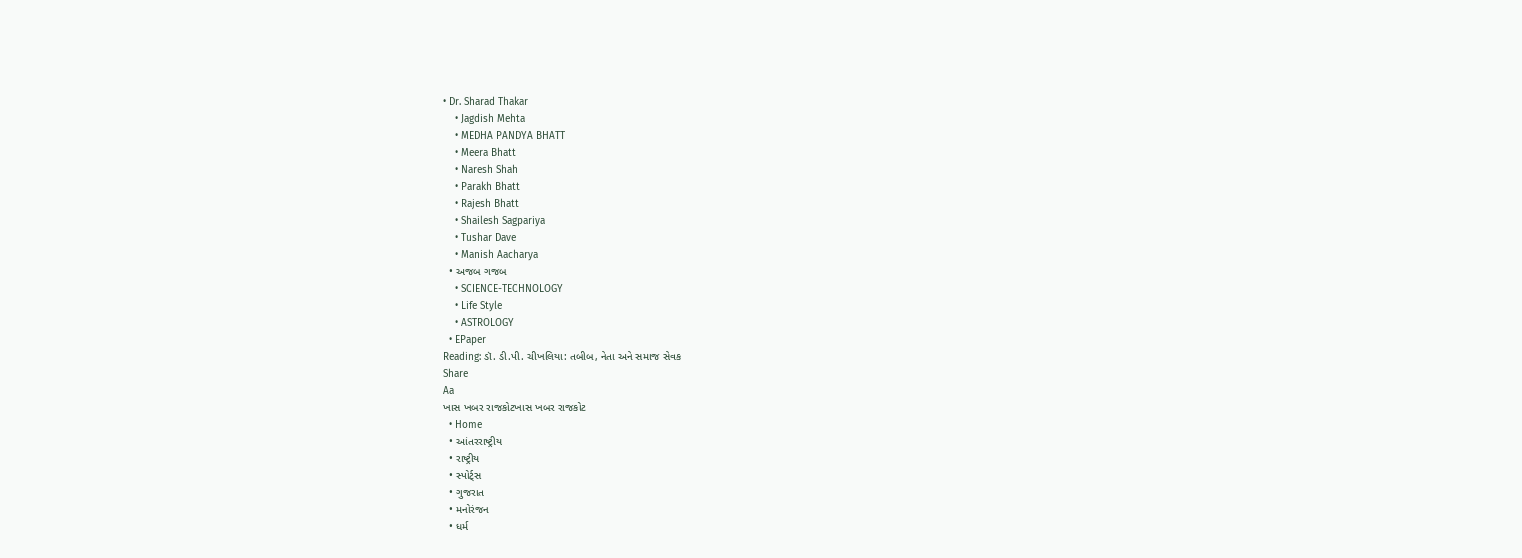• Dr. Sharad Thakar
    • Jagdish Mehta
    • MEDHA PANDYA BHATT
    • Meera Bhatt
    • Naresh Shah
    • Parakh Bhatt
    • Rajesh Bhatt
    • Shailesh Sagpariya
    • Tushar Dave
    • Manish Aacharya
  • અજબ ગજબ
    • SCIENCE-TECHNOLOGY
    • Life Style
    • ASTROLOGY
  • EPaper
Reading: ડૉ. ડી.પી. ચીખલિયા: તબીબ, નેતા અને સમાજ સેવક
Share
Aa
ખાસ ખબર રાજકોટખાસ ખબર રાજકોટ
  • Home
  • આંતરરાષ્ટ્રીય
  • રાષ્ટ્રીય
  • સ્પોર્ટ્સ
  • ગુજરાત
  • મનોરંજન
  • ધર્મ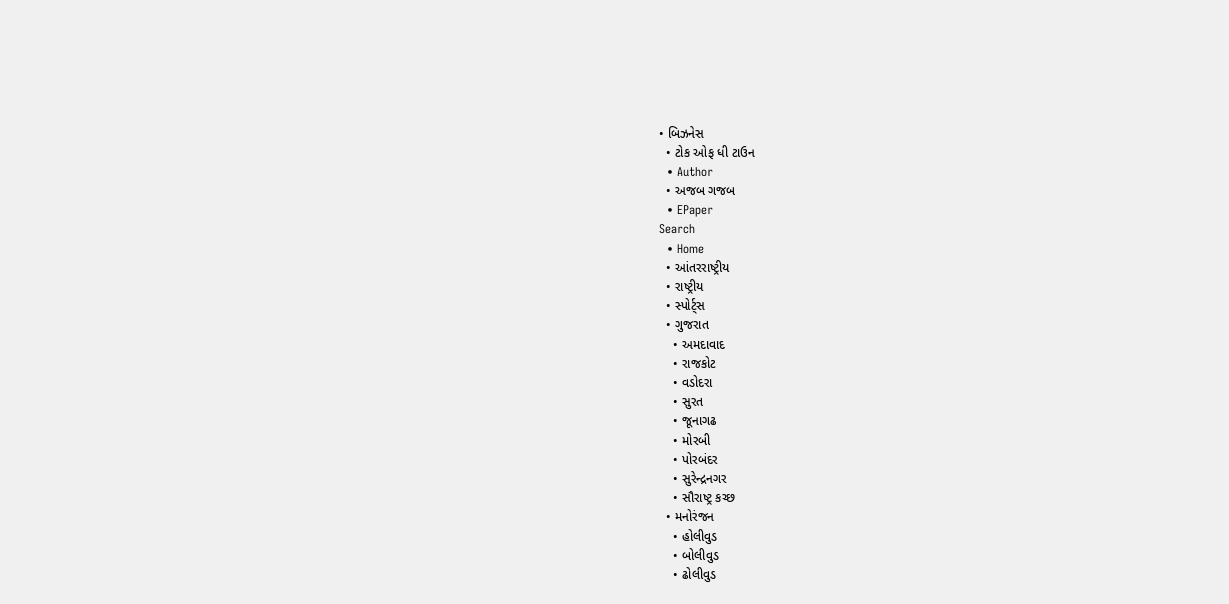• બિઝનેસ
  • ટોક ઓફ ધી ટાઉન
  • Author
  • અજબ ગજબ
  • EPaper
Search
  • Home
  • આંતરરાષ્ટ્રીય
  • રાષ્ટ્રીય
  • સ્પોર્ટ્સ
  • ગુજરાત
    • અમદાવાદ
    • રાજકોટ
    • વડોદરા
    • સુરત
    • જૂનાગઢ
    • મોરબી
    • પોરબંદર
    • સુરેન્દ્રનગર
    • સૌરાષ્ટ્ર કચ્છ
  • મનોરંજન
    • હોલીવુડ
    • બોલીવુડ
    • ઢોલીવુડ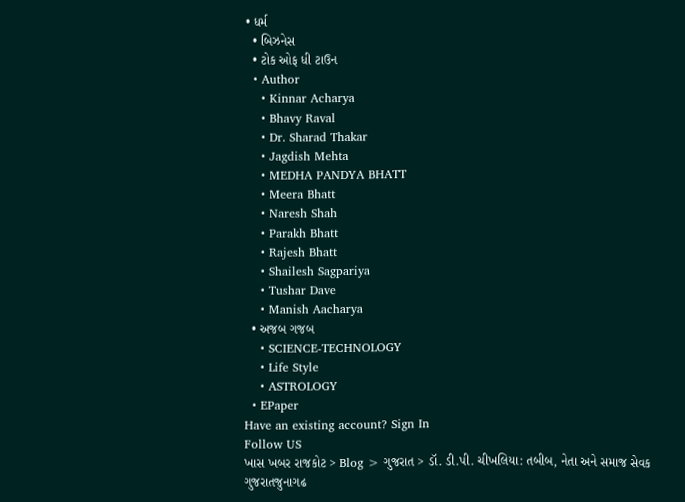• ધર્મ
  • બિઝનેસ
  • ટોક ઓફ ધી ટાઉન
  • Author
    • Kinnar Acharya
    • Bhavy Raval
    • Dr. Sharad Thakar
    • Jagdish Mehta
    • MEDHA PANDYA BHATT
    • Meera Bhatt
    • Naresh Shah
    • Parakh Bhatt
    • Rajesh Bhatt
    • Shailesh Sagpariya
    • Tushar Dave
    • Manish Aacharya
  • અજબ ગજબ
    • SCIENCE-TECHNOLOGY
    • Life Style
    • ASTROLOGY
  • EPaper
Have an existing account? Sign In
Follow US
ખાસ ખબર રાજકોટ > Blog > ગુજરાત > ડૉ. ડી.પી. ચીખલિયા: તબીબ, નેતા અને સમાજ સેવક
ગુજરાતજુનાગઢ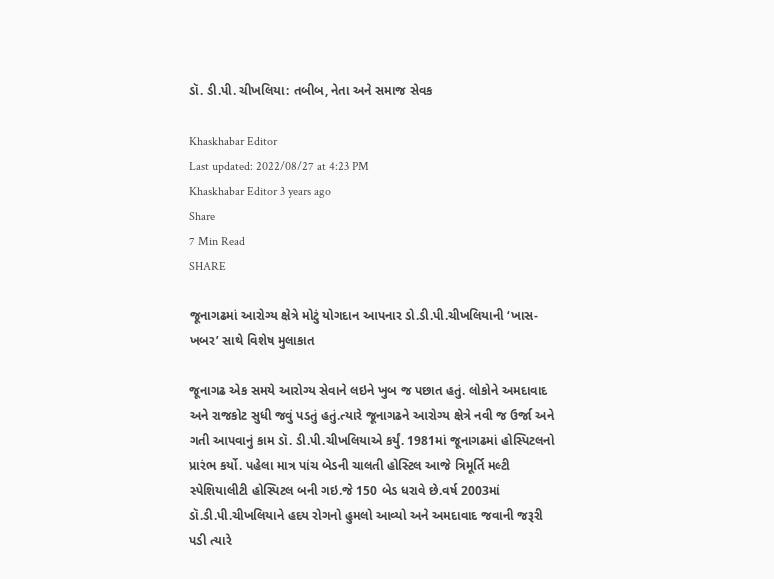ડૉ. ડી.પી. ચીખલિયા: તબીબ, નેતા અને સમાજ સેવક

Khaskhabar Editor
Last updated: 2022/08/27 at 4:23 PM
Khaskhabar Editor 3 years ago
Share
7 Min Read
SHARE

જૂનાગઢમાં આરોગ્ય ક્ષેત્રે મોટું યોગદાન આપનાર ડો.ડી.પી.ચીખલિયાની ‘ખાસ-ખબર’ સાથે વિશેષ મુલાકાત

જૂનાગઢ એક સમયે આરોગ્ય સેવાને લઇને ખુબ જ પછાત હતું. લોકોને અમદાવાદ અને રાજકોટ સુધી જવું પડતું હતું.ત્યારે જૂનાગઢને આરોગ્ય ક્ષેત્રે નવી જ ઉર્જા અને ગતી આપવાનું કામ ડૉ. ડી.પી.ચીખલિયાએ કર્યું. 1981માં જૂનાગઢમાં હોસ્પિટલનો પ્રારંભ કર્યો. પહેલા માત્ર પાંચ બેડની ચાલતી હોસ્ટિલ આજે ત્રિમૂર્તિ મલ્ટી સ્પેશિયાલીટી હોસ્પિટલ બની ગઇ.જે 150 બેડ ધરાવે છે.વર્ષ 2003માં ડૉ.ડી.પી.ચીખલિયાને હદય રોગનો હુમલો આવ્યો અને અમદાવાદ જવાની જરૂરી પડી ત્યારે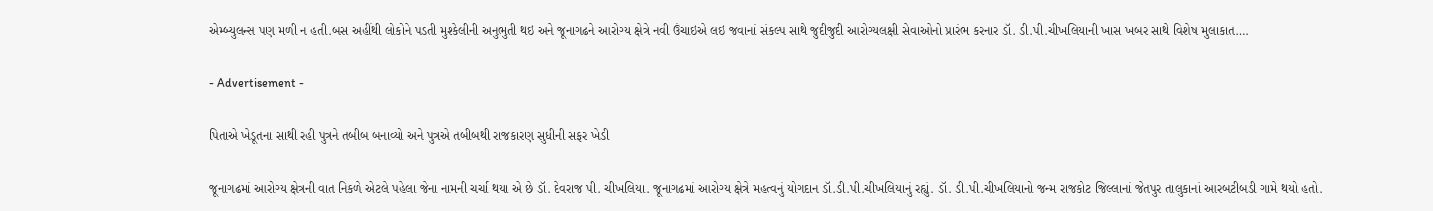એમ્બ્યુલન્સ પણ મળી ન હતી.બસ અહીંથી લોકોને પડતી મુશ્કેલીની અનુભુતી થઇ અને જૂનાગઢને આરોગ્ય ક્ષેત્રે નવી ઉંચાઇએ લઇ જવાનાં સંકલ્પ સાથે જુદીજુદી આરોગ્યલક્ષી સેવાઓનો પ્રારંભ કરનાર ડૉ. ડી.પી.ચીખલિયાની ખાસ ખબર સાથે વિશેષ મુલાકાત….

- Advertisement -

પિતાએ ખેડૂતના સાથી રહી પુત્રને તબીબ બનાવ્યો અને પુત્રએ તબીબથી રાજકારણ સુધીની સફર ખેડી

જૂનાગઢમાં આરોગ્ય ક્ષેત્રની વાત નિકળે એટલે પહેલા જેના નામની ચર્ચા થયા એ છે ડૉ. દેવરાજ પી. ચીખલિયા. જૂનાગઢમાં આરોગ્ય ક્ષેત્રે મહત્વનું યોગદાન ડૉ.ડી.પી.ચીખલિયાનું રહ્યું. ડૉ. ડી.પી.ચીખલિયાનો જન્મ રાજકોટ જિલ્લાનાં જેતપુર તાલુકાનાં આરબટીબડી ગામે થયો હતો.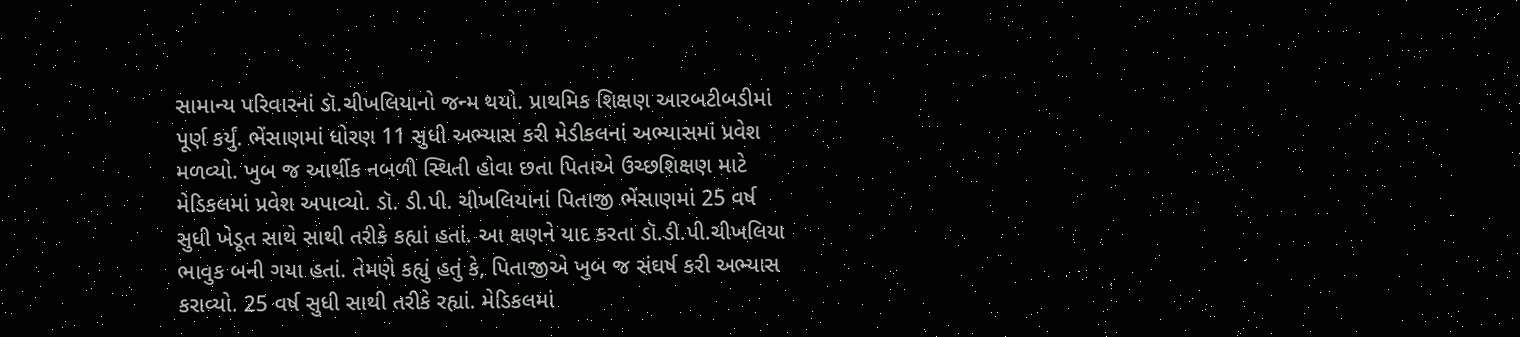સામાન્ય પરિવારનાં ડૉ.ચીખલિયાનો જન્મ થયો. પ્રાથમિક શિક્ષણ આરબટીબડીમાં પૂર્ણ કર્યું. ભેંસાણમાં ધોરણ 11 સુધી અભ્યાસ કરી મેડીકલનાં અભ્યાસમાં પ્રવેશ મળવ્યો. ખુબ જ આર્થીક નબળી સ્થિતી હોવા છતા પિતાએ ઉચ્છશિક્ષણ માટે મેડિકલમાં પ્રવેશ અપાવ્યો. ડૉ. ડી.પી. ચીખલિયાનાં પિતાજી ભેંસાણમાં 25 વર્ષ સુધી ખેડૂત સાથે સાથી તરીકે કહ્યાં હતાં. આ ક્ષણને યાદ કરતા ડૉ.ડી.પી.ચીખલિયા ભાવુક બની ગયા હતાં. તેમણે કહ્યું હતું કે, પિતાજીએ ખુબ જ સંઘર્ષ કરી અભ્યાસ કરાવ્યો. 25 વર્ષ સુધી સાથી તરીકે રહ્યાં. મેડિકલમાં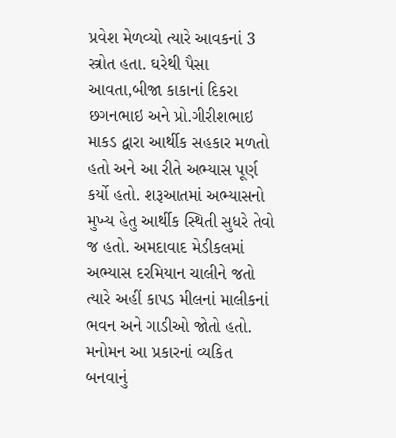પ્રવેશ મેળવ્યો ત્યારે આવકનાં 3 સ્ત્રોત હતા. ઘરેથી પૈસા આવતા,બીજા કાકાનાં દિકરા છગનભાઇ અને પ્રો.ગીરીશભાઇ માકડ દ્વારા આર્થીક સહકાર મળતો હતો અને આ રીતે અભ્યાસ પૂર્ણ કર્યો હતો. શરૂઆતમાં અભ્યાસનો મુખ્ય હેતુ આર્થીક સ્થિતી સુધરે તેવો જ હતો. અમદાવાદ મેડીકલમાં અભ્યાસ દરમિયાન ચાલીને જતો ત્યારે અહીં કાપડ મીલનાં માલીકનાં ભવન અને ગાડીઓ જોતો હતો. મનોમન આ પ્રકારનાં વ્યકિત બનવાનું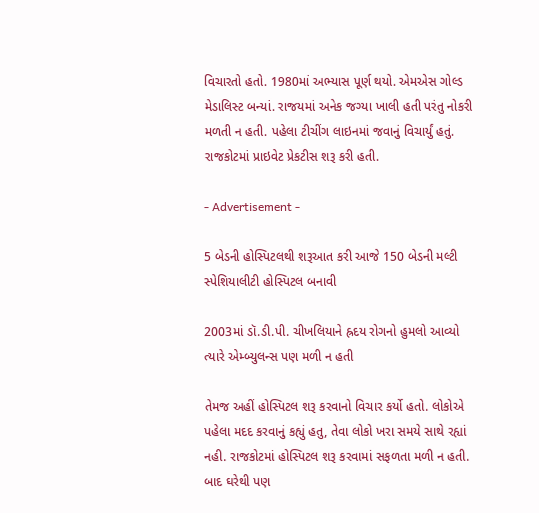વિચારતો હતો. 1980માં અભ્યાસ પૂર્ણ થયો. એમએસ ગોલ્ડ મેડાલિસ્ટ બન્યાં. રાજયમાં અનેક જગ્યા ખાલી હતી પરંતુ નોકરી મળતી ન હતી. પહેલા ટીચીંગ લાઇનમાં જવાનું વિચાર્યું હતું. રાજકોટમાં પ્રાઇવેટ પ્રેકટીસ શરૂ કરી હતી.

- Advertisement -

5 બેડની હોસ્પિટલથી શરૂઆત કરી આજે 150 બેડની મલ્ટી સ્પેશિયાલીટી હોસ્પિટલ બનાવી

2003માં ડૉ.ડી.પી. ચીખલિયાને હ્રદય રોગનો હુમલો આવ્યો ત્યારે એમ્બ્યુલન્સ પણ મળી ન હતી

તેમજ અહીં હોસ્પિટલ શરૂ કરવાનો વિચાર કર્યો હતો. લોકોએ પહેલા મદદ કરવાનું કહ્યું હતુ, તેવા લોકો ખરા સમયે સાથે રહ્યાં નહી. રાજકોટમાં હોસ્પિટલ શરૂ કરવામાં સફળતા મળી ન હતી. બાદ ઘરેથી પણ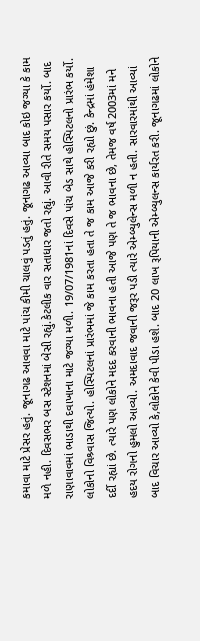કમાવા માટે પ્રેસર હતું. જૂનાગઢ આવવા માટે પાંચ કીમી ચાલવું પડતું હતું. જૂનાગઢ આવ્યા બાદ કોઇ જગ્યા કે કામ મળે નહી. દિવસભર બસ સ્ટેશનમાં બેસી રહ્યું.કેટલીક વાર સતાધાર જતો રહ્યું. આવી રીતે સમય પસાર કર્યો. બાદ રાણાવાવમાં ભાડાથી દવાખાના માટે જગ્યા મળી. 19/07/1981નાં દિવસે પાંચ બેડ સાથે હોસ્પિટલનો પ્રારંભ કર્યો. લોકોનો વિશ્ર્વાસ જિત્યો. હોસ્પિટલનાં પ્રારંભમાં જે કામ કરતા હતા તે જ કામ આજે કરી રહ્યો છું. કેન્દ્રમાં હંમેશા દર્દી રહ્યાં છે. ત્યારે પણ લોકોને મદદ કરવાની ભાવના હતી આજે પણ તે જ ભાવના છે, તેમજ વર્ષ 2003માં મને હદય રોગનો હુમલો આવ્યો. અમદાવાદ જવાની જરૂર પડી ત્યારે એમ્બ્યુલેન્સ મળી ન હતી. સારવારમાંથી આવ્યાં બાદ વિચાર આવ્યો કે,લોકોને કેવી પીડા હશે. બાદ 20 લાખ રૂપિયાની એમ્બ્યુલન્સ કાર્યરત કરી. જૂનાગઢમાં લોકોને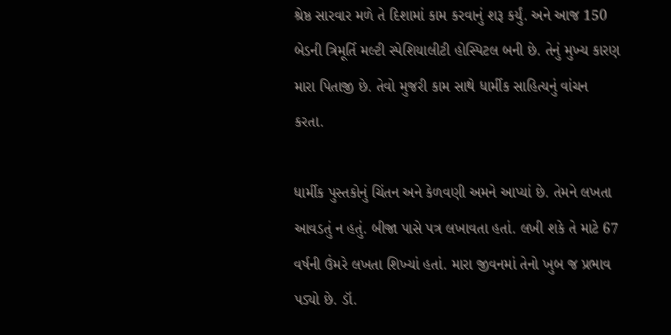શ્રેષ્ઠ સારવાર મળે તે દિશામાં કામ કરવાનું શરૂ કર્યું. અને આજ 150 બેડની ત્રિમૂર્તિ મલ્ટી સ્પેશિયાલીટી હોસ્પિટલ બની છે. તેનું મુખ્ય કારણ મારા પિતાજી છે. તેવો મુજરી કામ સાથે ધાર્મીક સાહિત્યનું વાંચન કરતા.

ધાર્મીક પુસ્તકોનું ચિંતન અને કેળવણી અમને આપ્યાં છે. તેમને લખતા આવડતું ન હતું. બીજા પાસે પત્ર લખાવતા હતાં. લખી શકે તે માટે 67 વર્ષની ઉંમરે લખતા શિખ્યાં હતાં. મારા જીવનમાં તેનો ખુબ જ પ્રભાવ પડ્યો છે. ડૉ.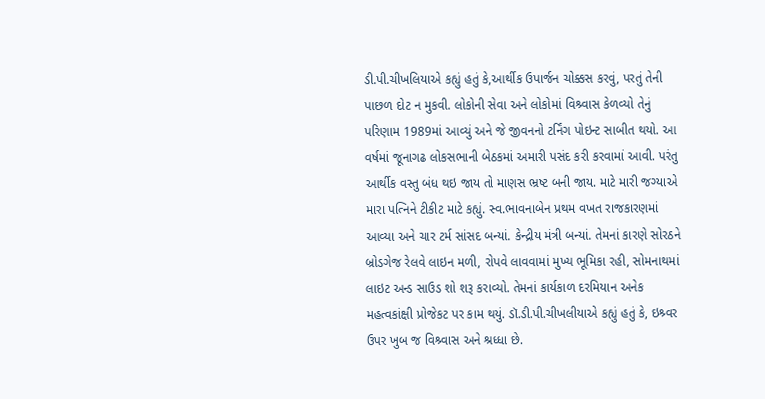ડી.પી.ચીખલિયાએ કહ્યું હતું કે,આર્થીક ઉપાર્જન ચોક્કસ કરવું, પરતું તેની પાછળ દોટ ન મુકવી. લોકોની સેવા અને લોકોમાં વિશ્ર્વાસ કેળવ્યો તેનું પરિણામ 1989માં આવ્યું અને જે જીવનનો ટર્નિંગ પોઇન્ટ સાબીત થયો. આ વર્ષમાં જૂનાગઢ લોકસભાની બેઠકમાં અમારી પસંદ કરી કરવામાં આવી. પરંતુ આર્થીક વસ્તુ બંધ થઇ જાય તો માણસ ભ્રષ્ટ બની જાય. માટે મારી જગ્યાએ મારા પત્નિને ટીકીટ માટે કહ્યું. સ્વ.ભાવનાબેન પ્રથમ વખત રાજકારણમાં આવ્યા અને ચાર ટર્મ સાંસદ બન્યાં. કેન્દ્રીય મંત્રી બન્યાં. તેમનાં કારણે સોરઠને બ્રોડગેજ રેલવે લાઇન મળી, રોપવે લાવવામાં મુખ્ય ભૂમિકા રહી, સોમનાથમાં લાઇટ અન્ડ સાઉડ શો શરૂ કરાવ્યો. તેમનાં કાર્યકાળ દરમિયાન અનેક મહત્વકાંક્ષી પ્રોજેકટ પર કામ થયું. ડૉ.ડી.પી.ચીખલીયાએ કહ્યું હતું કે, ઇશ્ર્વર ઉપર ખુબ જ વિશ્ર્વાસ અને શ્રધ્ધા છે.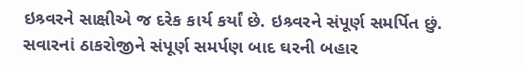ઇશ્ર્વરને સાક્ષીએ જ દરેક કાર્ય કર્યાં છે. ઇશ્ર્વરને સંપૂર્ણ સમર્પિત છું. સવારનાં ઠાકરોજીને સંપૂર્ણ સમર્પણ બાદ ઘરની બહાર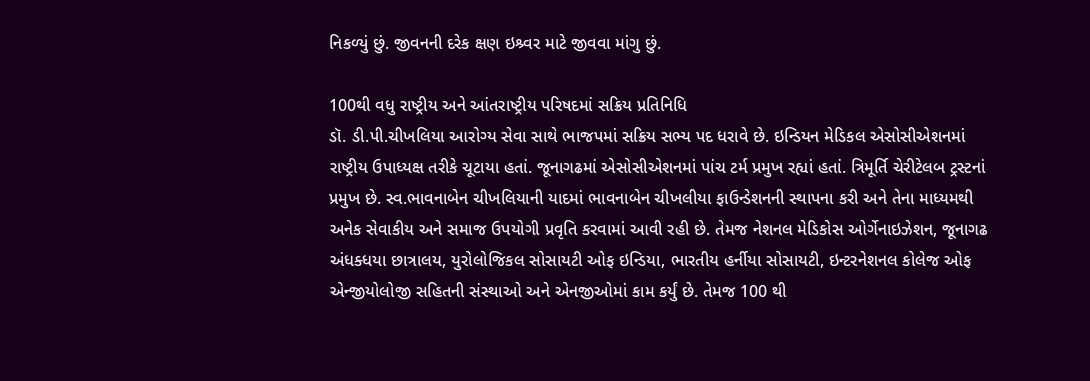નિકળ્યું છું. જીવનની દરેક ક્ષણ ઇશ્ર્વર માટે જીવવા માંગુ છું.

100થી વધુ રાષ્ટ્રીય અને આંતરાષ્ટ્રીય પરિષદમાં સક્રિય પ્રતિનિધિ
ડૉ. ડી.પી.ચીખલિયા આરોગ્ય સેવા સાથે ભાજપમાં સક્રિય સભ્ય પદ ધરાવે છે. ઇન્ડિયન મેડિકલ એસોસીએશનમાં રાષ્ટ્રીય ઉપાધ્યક્ષ તરીકે ચૂટાયા હતાં. જૂનાગઢમાં એસોસીએશનમાં પાંચ ટર્મ પ્રમુખ રહ્યાં હતાં. ત્રિમૂર્તિ ચેરીટેલબ ટ્રસ્ટનાં પ્રમુખ છે. સ્વ.ભાવનાબેન ચીખલિયાની યાદમાં ભાવનાબેન ચીખલીયા ફાઉન્ડેશનની સ્થાપના કરી અને તેના માધ્યમથી અનેક સેવાકીય અને સમાજ ઉપયોગી પ્રવૃતિ કરવામાં આવી રહી છે. તેમજ નેશનલ મેડિકોસ ઓર્ગેનાઇઝેશન, જૂનાગઢ અંધક્ધયા છાત્રાલય, યુરોલોજિકલ સોસાયટી ઓફ ઇન્ડિયા, ભારતીય હર્નીયા સોસાયટી, ઇન્ટરનેશનલ કોલેજ ઓફ એન્જીયોલોજી સહિતની સંસ્થાઓ અને એનજીઓમાં કામ કર્યું છે. તેમજ 100 થી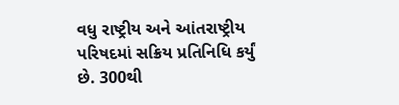વધુ રાષ્ટ્રીય અને આંતરાષ્ટ્રીય પરિષદમાં સક્રિય પ્રતિનિધિ કર્યું છે. 300થી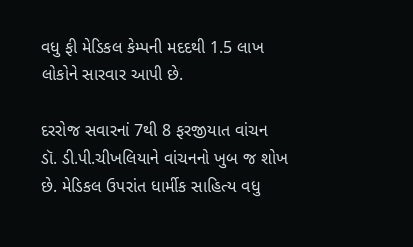વધુ ફી મેડિકલ કેમ્પની મદદથી 1.5 લાખ લોકોને સારવાર આપી છે.

દરરોજ સવારનાં 7થી 8 ફરજીયાત વાંચન
ડૉ. ડી.પી.ચીખલિયાને વાંચનનો ખુબ જ શોખ છે. મેડિકલ ઉપરાંત ધાર્મીક સાહિત્ય વધુ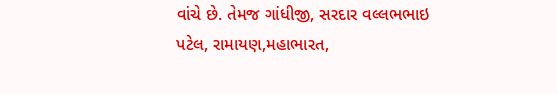વાંચે છે. તેમજ ગાંધીજી, સરદાર વલ્લભભાઇ પટેલ, રામાયણ,મહાભારત,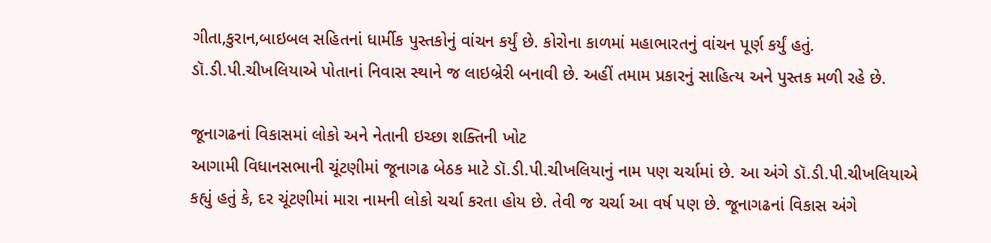ગીતા,કુરાન,બાઇબલ સહિતનાં ધાર્મીક પુસ્તકોનું વાંચન કર્યું છે. કોરોના કાળમાં મહાભારતનું વાંચન પૂર્ણ કર્યું હતું. ડૉ.ડી.પી.ચીખલિયાએ પોતાનાં નિવાસ સ્થાને જ લાઇબ્રેરી બનાવી છે. અહીં તમામ પ્રકારનું સાહિત્ય અને પુસ્તક મળી રહે છે.

જૂનાગઢનાં વિકાસમાં લોકો અને નેતાની ઇચ્છા શક્તિની ખોટ
આગામી વિધાનસભાની ચૂંટણીમાં જૂનાગઢ બેઠક માટે ડૉ.ડી.પી.ચીખલિયાનું નામ પણ ચર્ચામાં છે. આ અંગે ડૉ.ડી.પી.ચીખલિયાએ કહ્યું હતું કે, દર ચૂંટણીમાં મારા નામની લોકો ચર્ચા કરતા હોય છે. તેવી જ ચર્ચા આ વર્ષ પણ છે. જૂનાગઢનાં વિકાસ અંગે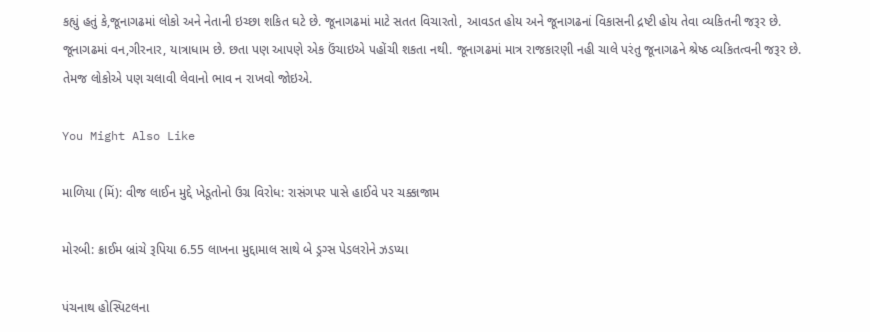કહ્યું હતું કે,જૂનાગઢમાં લોકો અને નેતાની ઇચ્છા શકિત ઘટે છે. જૂનાગઢમાં માટે સતત વિચારતો, આવડત હોય અને જૂનાગઢનાં વિકાસની દ્રષ્ટી હોય તેવા વ્યકિતની જરૂર છે. જૂનાગઢમાં વન,ગીરનાર, યાત્રાધામ છે. છતા પણ આપણે એક ઉંચાઇએ પહોંચી શકતા નથી. જૂનાગઢમાં માત્ર રાજકારણી નહી ચાલે પરંતુ જૂનાગઢને શ્રેષ્ઠ વ્યકિતત્વની જરૂર છે. તેમજ લોકોએ પણ ચલાવી લેવાનો ભાવ ન રાખવો જોઇએ.

You Might Also Like

માળિયા (મિં): વીજ લાઈન મુદ્દે ખેડૂતોનો ઉગ્ર વિરોધ: રાસંગપર પાસે હાઈવે પર ચક્કાજામ

મોરબી: ક્રાઈમ બ્રાંચે રૂપિયા 6.55 લાખના મુદ્દામાલ સાથે બે ડ્રગ્સ પેડલરોને ઝડપ્યા

પંચનાથ હોસ્પિટલના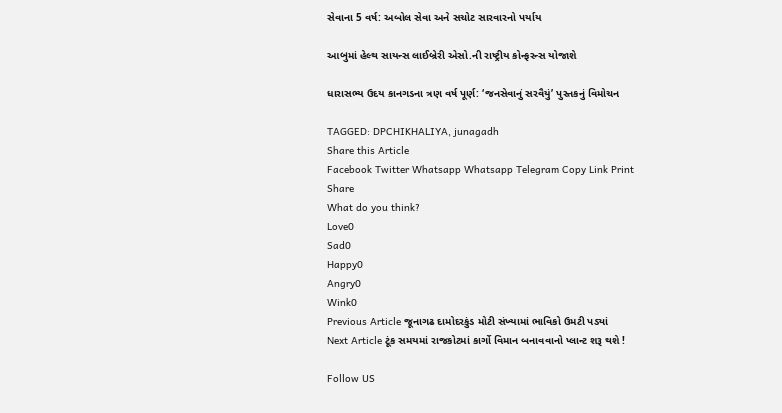સેવાના 5 વર્ષ: અબોલ સેવા અને સચોટ સારવારનો પર્યાય

આબુમાં હેલ્થ સાયન્સ લાઈબ્રેરી એસો.ની રાષ્ટ્રીય કોન્ફરન્સ યોજાશે

ધારાસભ્ય ઉદય કાનગડના ત્રણ વર્ષ પૂર્ણ: ‘જનસેવાનું સરવૈયું’ પુસ્તકનું વિમોચન

TAGGED: DPCHIKHALIYA, junagadh
Share this Article
Facebook Twitter Whatsapp Whatsapp Telegram Copy Link Print
Share
What do you think?
Love0
Sad0
Happy0
Angry0
Wink0
Previous Article જૂનાગઢ દામોદરકુંડ મોટી સંખ્યામાં ભાવિકો ઉમટી પડ્યાં
Next Article ટૂંક સમયમાં રાજકોટમાં કાર્ગો વિમાન બનાવવાનો પ્લાન્ટ શરૂ થશે !

Follow US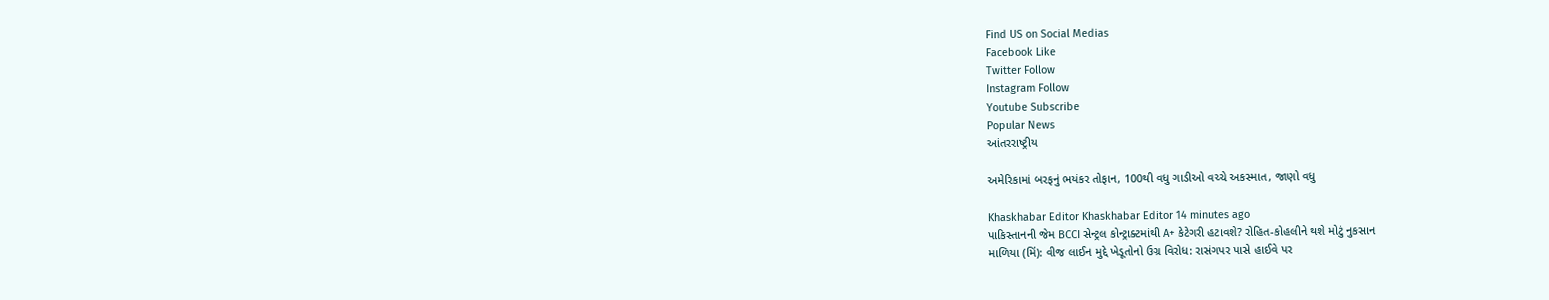Find US on Social Medias
Facebook Like
Twitter Follow
Instagram Follow
Youtube Subscribe
Popular News
આંતરરાષ્ટ્રીય

અમેરિકામાં બરફનું ભયંકર તોફાન, 100થી વધુ ગાડીઓ વચ્ચે અકસ્માત, જાણો વધુ

Khaskhabar Editor Khaskhabar Editor 14 minutes ago
પાકિસ્તાનની જેમ BCCI સેન્ટ્રલ કોન્ટ્રાક્ટમાંથી A+ કેટેગરી હટાવશે? રોહિત-કોહલીને થશે મોટું નુકસાન
માળિયા (મિં): વીજ લાઈન મુદ્દે ખેડૂતોનો ઉગ્ર વિરોધ: રાસંગપર પાસે હાઈવે પર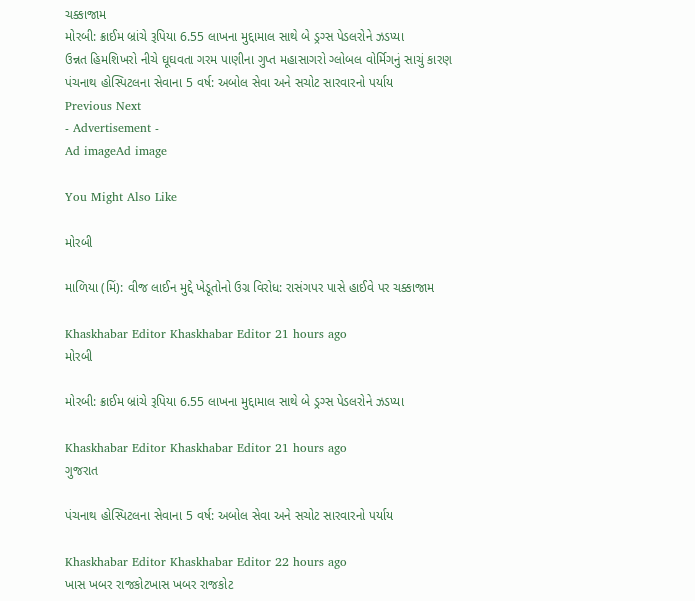ચક્કાજામ
મોરબી: ક્રાઈમ બ્રાંચે રૂપિયા 6.55 લાખના મુદ્દામાલ સાથે બે ડ્રગ્સ પેડલરોને ઝડપ્યા
ઉન્નત હિમશિખરો નીચે ઘૂઘવતા ગરમ પાણીના ગુપ્ત મહાસાગરો ગ્લોબલ વોર્મિગનું સાચું કારણ
પંચનાથ હોસ્પિટલના સેવાના 5 વર્ષ: અબોલ સેવા અને સચોટ સારવારનો પર્યાય
Previous Next
- Advertisement -
Ad imageAd image

You Might Also Like

મોરબી

માળિયા (મિં): વીજ લાઈન મુદ્દે ખેડૂતોનો ઉગ્ર વિરોધ: રાસંગપર પાસે હાઈવે પર ચક્કાજામ

Khaskhabar Editor Khaskhabar Editor 21 hours ago
મોરબી

મોરબી: ક્રાઈમ બ્રાંચે રૂપિયા 6.55 લાખના મુદ્દામાલ સાથે બે ડ્રગ્સ પેડલરોને ઝડપ્યા

Khaskhabar Editor Khaskhabar Editor 21 hours ago
ગુજરાત

પંચનાથ હોસ્પિટલના સેવાના 5 વર્ષ: અબોલ સેવા અને સચોટ સારવારનો પર્યાય

Khaskhabar Editor Khaskhabar Editor 22 hours ago
ખાસ ખબર રાજકોટખાસ ખબર રાજકોટ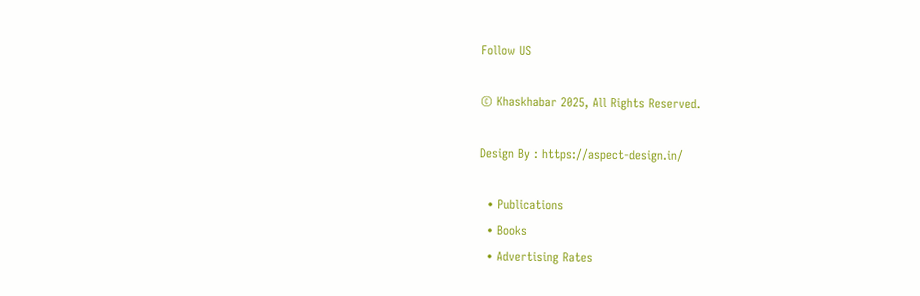Follow US

© Khaskhabar 2025, All Rights Reserved.

Design By : https://aspect-design.in/

  • Publications
  • Books
  • Advertising Rates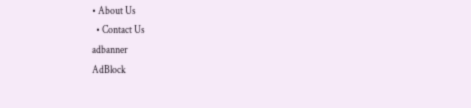• About Us
  • Contact Us
adbanner
AdBlock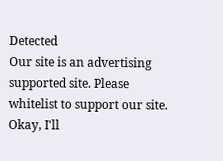Detected
Our site is an advertising supported site. Please whitelist to support our site.
Okay, I'll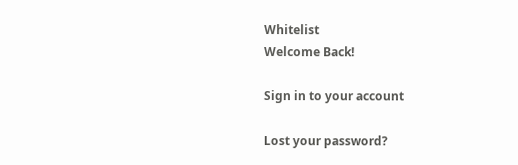Whitelist
Welcome Back!

Sign in to your account

Lost your password?